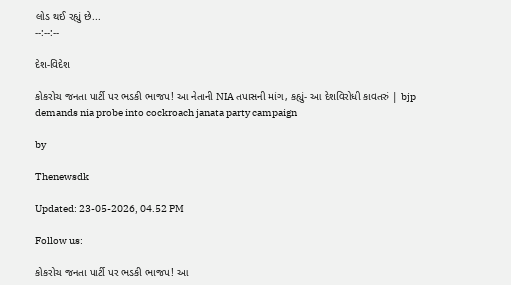લોડ થઈ રહ્યું છે...
--:--:--

દેશ-વિદેશ

કોકરોચ જનતા પાર્ટી પર ભડકી ભાજપ! આ નેતાની NIA તપાસની માંગ, કહ્યું- આ દેશવિરોધી કાવતરું | bjp demands nia probe into cockroach janata party campaign

by

Thenewsdk

Updated: 23-05-2026, 04.52 PM

Follow us:

કોકરોચ જનતા પાર્ટી પર ભડકી ભાજપ! આ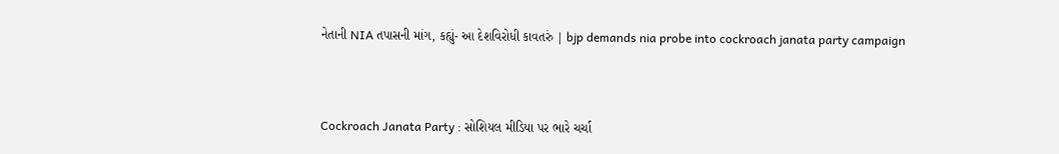નેતાની NIA તપાસની માંગ, કહ્યું- આ દેશવિરોધી કાવતરું | bjp demands nia probe into cockroach janata party campaign



Cockroach Janata Party : સોશિયલ મીડિયા પર ભારે ચર્ચા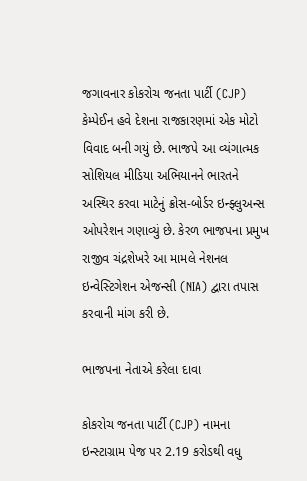જગાવનાર કોકરોચ જનતા પાર્ટી (CJP) કેમ્પેઈન હવે દેશના રાજકારણમાં એક મોટો વિવાદ બની ગયું છે. ભાજપે આ વ્યંગાત્મક સોશિયલ મીડિયા અભિયાનને ભારતને અસ્થિર કરવા માટેનું ક્રોસ-બોર્ડર ઇન્ફ્લુઅન્સ ઓપરેશન ગણાવ્યું છે. કેરળ ભાજપના પ્રમુખ રાજીવ ચંદ્રશેખરે આ મામલે નેશનલ ઇન્વેસ્ટિગેશન એજન્સી (NIA) દ્વારા તપાસ કરવાની માંગ કરી છે.

ભાજપના નેતાએ કરેલા દાવા

કોકરોચ જનતા પાર્ટી (CJP) નામના ઇન્સ્ટાગ્રામ પેજ પર 2.19 કરોડથી વધુ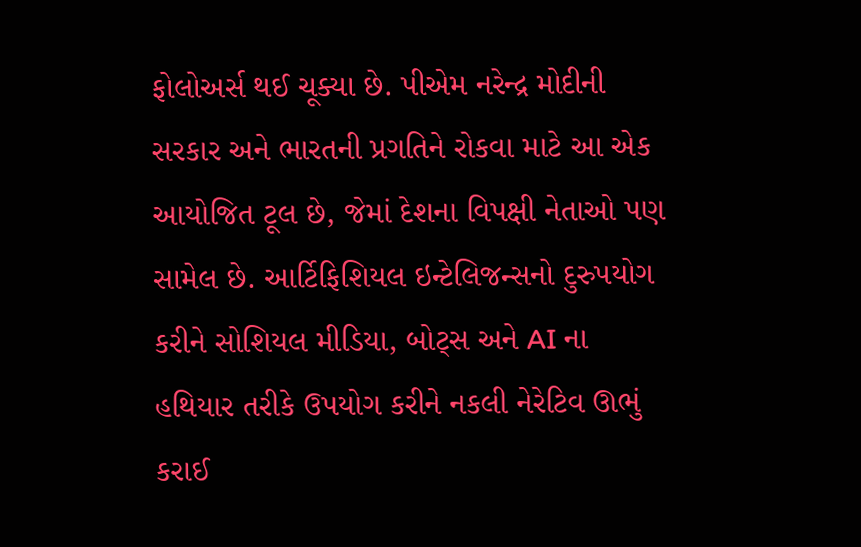ફોલોઅર્સ થઈ ચૂક્યા છે. પીએમ નરેન્દ્ર મોદીની સરકાર અને ભારતની પ્રગતિને રોકવા માટે આ એક આયોજિત ટૂલ છે, જેમાં દેશના વિપક્ષી નેતાઓ પણ સામેલ છે. આર્ટિફિશિયલ ઇન્ટેલિજન્સનો દુરુપયોગ કરીને સોશિયલ મીડિયા, બોટ્સ અને AI ના હથિયાર તરીકે ઉપયોગ કરીને નકલી નેરેટિવ ઊભું કરાઈ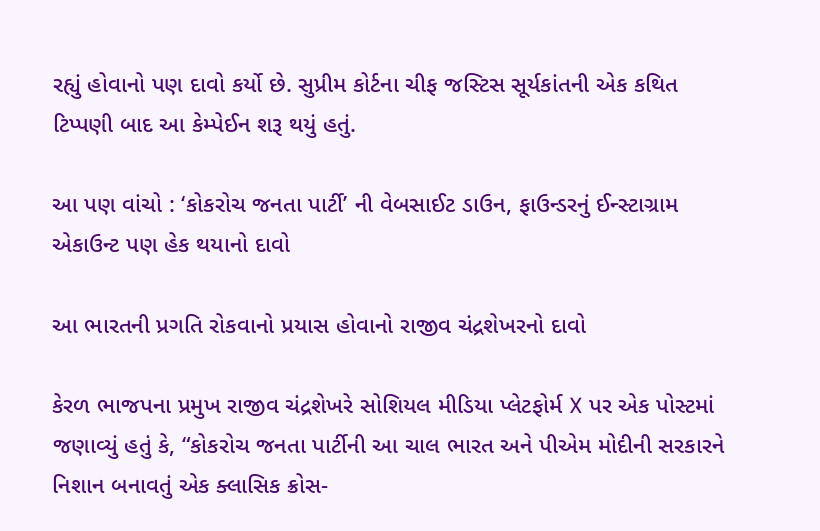રહ્યું હોવાનો પણ દાવો કર્યો છે. સુપ્રીમ કોર્ટના ચીફ જસ્ટિસ સૂર્યકાંતની એક કથિત ટિપ્પણી બાદ આ કેમ્પેઈન શરૂ થયું હતું.

આ પણ વાંચો : ‘કોકરોચ જનતા પાર્ટી’ ની વેબસાઈટ ડાઉન, ફાઉન્ડરનું ઈન્સ્ટાગ્રામ એકાઉન્ટ પણ હેક થયાનો દાવો

આ ભારતની પ્રગતિ રોકવાનો પ્રયાસ હોવાનો રાજીવ ચંદ્રશેખરનો દાવો

કેરળ ભાજપના પ્રમુખ રાજીવ ચંદ્રશેખરે સોશિયલ મીડિયા પ્લેટફોર્મ X પર એક પોસ્ટમાં જણાવ્યું હતું કે, “કોકરોચ જનતા પાર્ટીની આ ચાલ ભારત અને પીએમ મોદીની સરકારને નિશાન બનાવતું એક ક્લાસિક ક્રોસ-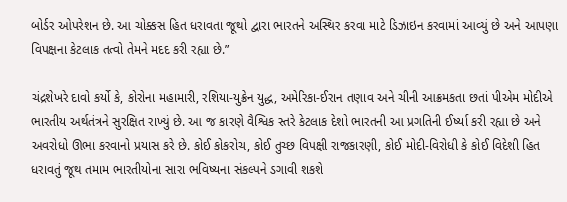બોર્ડર ઓપરેશન છે. આ ચોક્કસ હિત ધરાવતા જૂથો દ્વારા ભારતને અસ્થિર કરવા માટે ડિઝાઇન કરવામાં આવ્યું છે અને આપણા વિપક્ષના કેટલાક તત્વો તેમને મદદ કરી રહ્યા છે.”

ચંદ્રશેખરે દાવો કર્યો કે, કોરોના મહામારી, રશિયા-યુક્રેન યુદ્ધ, અમેરિકા-ઈરાન તણાવ અને ચીની આક્રમકતા છતાં પીએમ મોદીએ ભારતીય અર્થતંત્રને સુરક્ષિત રાખ્યું છે. આ જ કારણે વૈશ્વિક સ્તરે કેટલાક દેશો ભારતની આ પ્રગતિની ઈર્ષ્યા કરી રહ્યા છે અને અવરોધો ઊભા કરવાનો પ્રયાસ કરે છે. કોઈ કોકરોચ, કોઈ તુચ્છ વિપક્ષી રાજકારણી, કોઈ મોદી-વિરોધી કે કોઈ વિદેશી હિત ધરાવતું જૂથ તમામ ભારતીયોના સારા ભવિષ્યના સંકલ્પને ડગાવી શકશે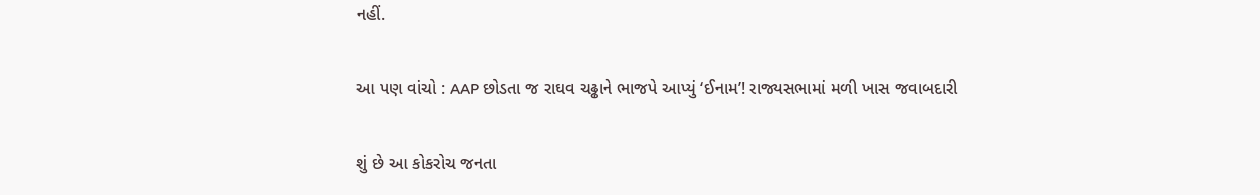નહીં.

આ પણ વાંચો : AAP છોડતા જ રાઘવ ચઢ્ઢાને ભાજપે આપ્યું ‘ઈનામ’! રાજ્યસભામાં મળી ખાસ જવાબદારી

શું છે આ કોકરોચ જનતા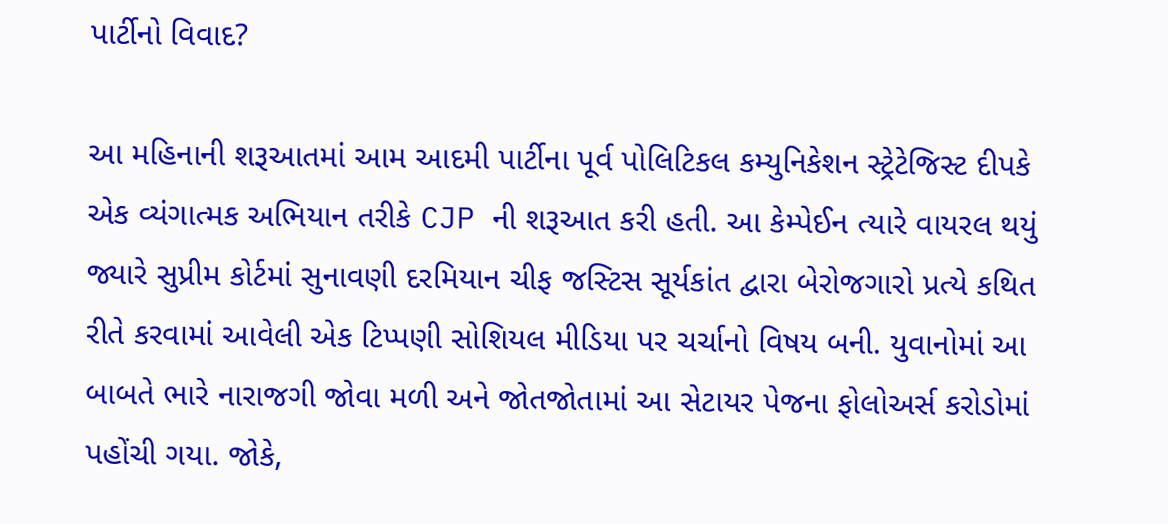પાર્ટીનો વિવાદ?

આ મહિનાની શરૂઆતમાં આમ આદમી પાર્ટીના પૂર્વ પોલિટિકલ કમ્યુનિકેશન સ્ટ્રેટેજિસ્ટ દીપકે એક વ્યંગાત્મક અભિયાન તરીકે CJP ની શરૂઆત કરી હતી. આ કેમ્પેઈન ત્યારે વાયરલ થયું જ્યારે સુપ્રીમ કોર્ટમાં સુનાવણી દરમિયાન ચીફ જસ્ટિસ સૂર્યકાંત દ્વારા બેરોજગારો પ્રત્યે કથિત રીતે કરવામાં આવેલી એક ટિપ્પણી સોશિયલ મીડિયા પર ચર્ચાનો વિષય બની. યુવાનોમાં આ બાબતે ભારે નારાજગી જોવા મળી અને જોતજોતામાં આ સેટાયર પેજના ફોલોઅર્સ કરોડોમાં પહોંચી ગયા. જોકે,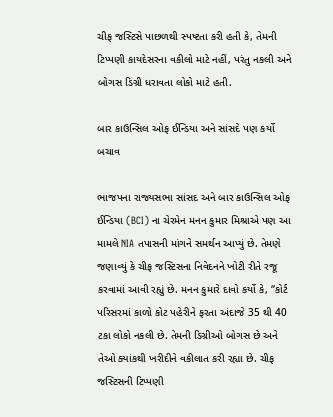ચીફ જસ્ટિસે પાછળથી સ્પષ્ટતા કરી હતી કે, તેમની ટિપ્પણી કાયદેસરના વકીલો માટે નહીં, પરંતુ નકલી અને બોગસ ડિગ્રી ધરાવતા લોકો માટે હતી.

બાર કાઉન્સિલ ઓફ ઈન્ડિયા અને સાંસદે પણ કર્યો બચાવ

ભાજપના રાજ્યસભા સાંસદ અને બાર કાઉન્સિલ ઓફ ઈન્ડિયા (BCI) ના ચેરમેન મનન કુમાર મિશ્રાએ પણ આ મામલે NIA તપાસની માંગને સમર્થન આપ્યું છે. તેમણે જણાવ્યું કે ચીફ જસ્ટિસના નિવેદનને ખોટી રીતે રજૂ કરવામાં આવી રહ્યું છે. મનન કુમારે દાવો કર્યો કે, “કોર્ટ પરિસરમાં કાળો કોટ પહેરીને ફરતા અંદાજે 35 થી 40 ટકા લોકો નકલી છે. તેમની ડિગ્રીઓ બોગસ છે અને તેઓ ક્યાંકથી ખરીદીને વકીલાત કરી રહ્યા છે. ચીફ જસ્ટિસની ટિપ્પણી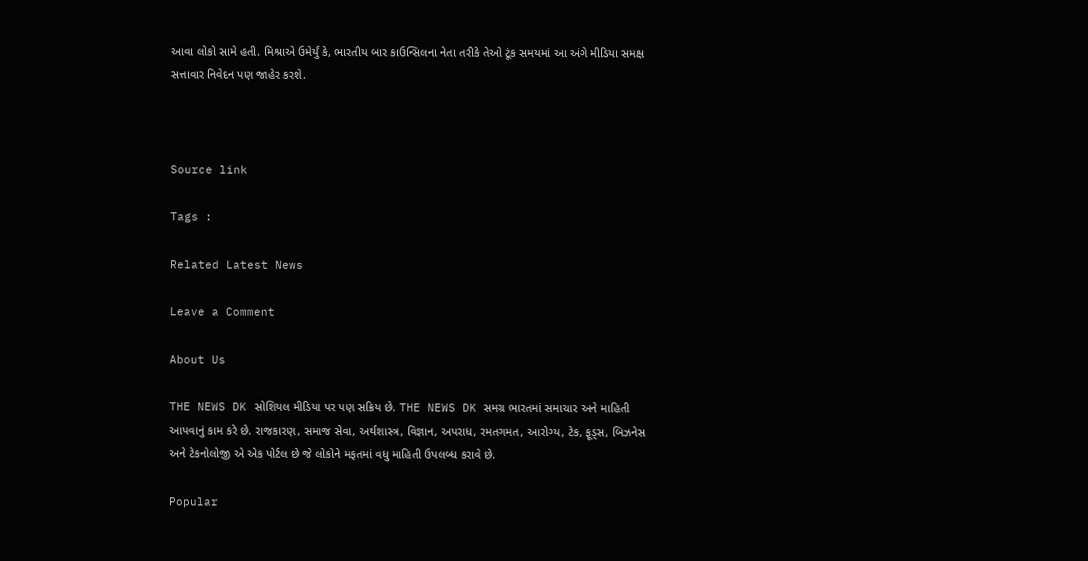આવા લોકો સામે હતી. મિશ્રાએ ઉમેર્યું કે, ભારતીય બાર કાઉન્સિલના નેતા તરીકે તેઓ ટૂંક સમયમાં આ અંગે મીડિયા સમક્ષ સત્તાવાર નિવેદન પણ જાહેર કરશે.



Source link

Tags :

Related Latest News

Leave a Comment

About Us

THE NEWS DK સોશિયલ મીડિયા પર પણ સક્રિય છે. THE NEWS DK સમગ્ર ભારતમાં સમાચાર અને માહિતી આપવાનું કામ કરે છે. રાજકારણ, સમાજ સેવા, અર્થશાસ્ત્ર, વિજ્ઞાન, અપરાધ, રમતગમત, આરોગ્ય, ટેક, ફૂડ્સ, બિઝનેસ અને ટેકનોલોજી એ એક પોર્ટલ છે જે લોકોને મફતમાં વધુ માહિતી ઉપલબ્ધ કરાવે છે.

Popular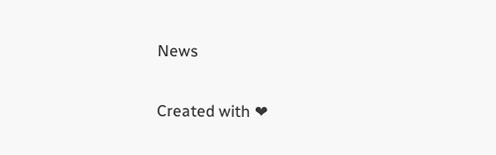News

Created with ❤